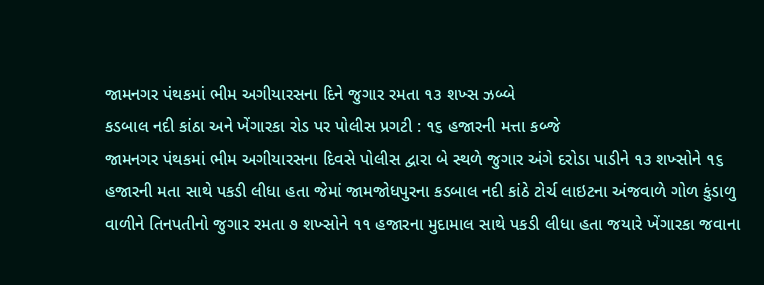જામનગર પંથકમાં ભીમ અગીયારસના દિને જુગાર રમતા ૧૩ શખ્સ ઝબ્બે
કડબાલ નદી કાંઠા અને ખેંગારકા રોડ પર પોલીસ પ્રગટી : ૧૬ હજારની મત્તા કબ્જે
જામનગર પંથકમાં ભીમ અગીયારસના દિવસે પોલીસ દ્વારા બે સ્થળે જુગાર અંગે દરોડા પાડીને ૧૩ શખ્સોને ૧૬ હજારની મતા સાથે પકડી લીધા હતા જેમાં જામજોધપુરના કડબાલ નદી કાંઠે ટોર્ચ લાઇટના અંજવાળે ગોળ કુંડાળુ વાળીને તિનપતીનો જુગાર રમતા ૭ શખ્સોને ૧૧ હજારના મુદામાલ સાથે પકડી લીધા હતા જયારે ખેંગારકા જવાના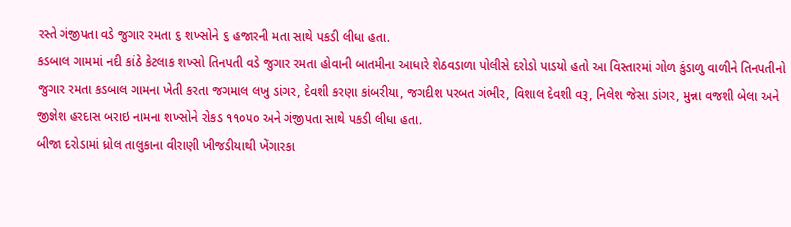રસ્તે ગંજીપતા વડે જુગાર રમતા ૬ શખ્સોને ૬ હજારની મતા સાથે પકડી લીધા હતા.
કડબાલ ગામમાં નદી કાંઠે કેટલાક શખ્સો તિનપતી વડે જુગાર રમતા હોવાની બાતમીના આધારે શેઠવડાળા પોલીસે દરોડો પાડયો હતો આ વિસ્તારમાં ગોળ કુંડાળુ વાળીને તિનપતીનો જુગાર રમતા કડબાલ ગામના ખેતી કરતા જગમાલ લખુ ડાંગર, દેવશી કરણા કાંબરીયા, જગદીશ પરબત ગંભીર, વિશાલ દેવશી વરૂ, નિલેશ જેસા ડાંગર, મુન્ના વજશી બેલા અને જીજ્ઞેશ હરદાસ બરાઇ નામના શખ્સોને રોકડ ૧૧૦૫૦ અને ગંજીપતા સાથે પકડી લીધા હતા.
બીજા દરોડામાં ધ્રોલ તાલુકાના વીરાણી ખીજડીયાથી ખેંગારકા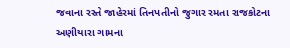જવાના રસ્તે જાહેરમાં તિનપતીનો જુગાર રમતા રાજકોટના અણીયારા ગામના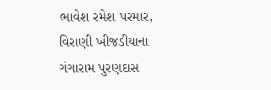ભાવેશ રમેશ પરમાર, વિરાણી ખીજડીયાના ગંગારામ પુરણદાસ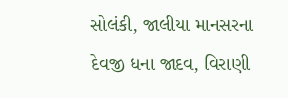સોલંકી, જાલીયા માનસરના દેવજી ધના જાદવ, વિરાણી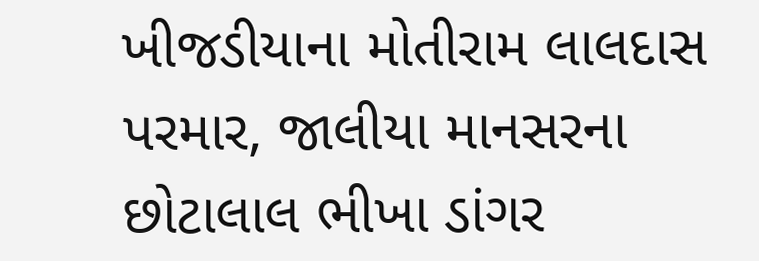ખીજડીયાના મોતીરામ લાલદાસ પરમાર, જાલીયા માનસરના છોટાલાલ ભીખા ડાંગર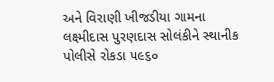અને વિરાણી ખીજડીયા ગામના લક્ષ્મીદાસ પુરણદાસ સોલંકીને સ્થાનીક પોલીસે રોકડા ૫૯૬૦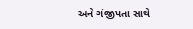અને ગંજીપતા સાથે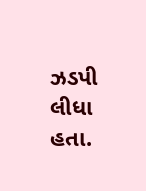ઝડપી લીધા હતા.